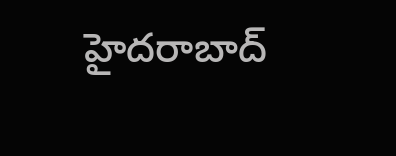హైదరాబాద్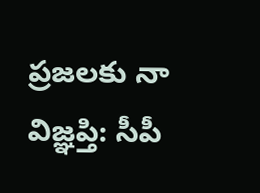ప్రజలకు నా విజ్ఞప్తి: సీపీ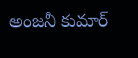అంజనీ కుమార్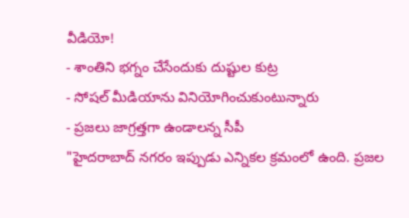వీడియో!
- శాంతిని భగ్నం చేసేందుకు దుష్టుల కుట్ర
- సోషల్ మీడియాను వినియోగించుకుంటున్నారు
- ప్రజలు జాగ్రత్తగా ఉండాలన్న సీపీ
"హైదరాబాద్ నగరం ఇప్పుడు ఎన్నికల క్రమంలో ఉంది. ప్రజల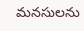మనసులను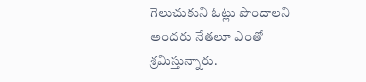గెలుచుకుని ఓట్లు పొందాలని అందరు నేతలూ ఎంతో శ్రమిస్తున్నారు.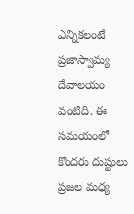ఎన్నికలంటే ప్రజాస్వామ్య దేవాలయం వంటిది. ఈ సమయంలో కొందరు దుష్టులు ప్రజల మధ్య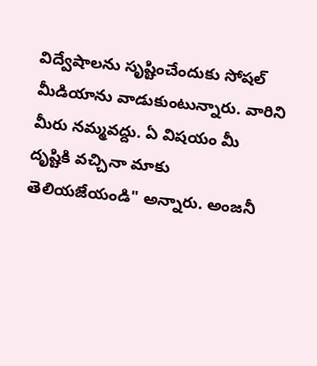విద్వేషాలను సృష్టించేందుకు సోషల్ మీడియాను వాడుకుంటున్నారు. వారిని మీరు నమ్మవద్దు. ఏ విషయం మీ దృష్టికి వచ్చినా మాకు తెలియజేయండి" అన్నారు. అంజనీ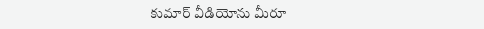కుమార్ వీడియోను మీరూ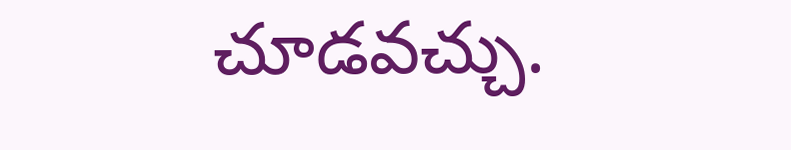చూడవచ్చు.